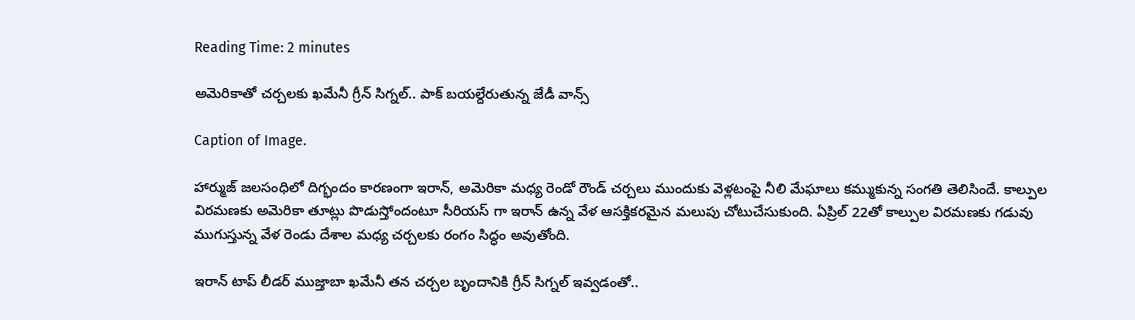Reading Time: 2 minutes

అమెరికాతో చర్చలకు ఖమేనీ గ్రీన్ సిగ్నల్.. పాక్ బయల్దేరుతున్న జేడీ వాన్స్

Caption of Image.

హార్ముజ్ జలసంధిలో దిగ్భందం కారణంగా ఇరాన్, అమెరికా మధ్య రెండో రౌండ్ చర్చలు ముందుకు వెళ్లటంపై నీలి మేఘాలు కమ్ముకున్న సంగతి తెలిసిందే. కాల్పుల విరమణకు అమెరికా తూట్లు పొడుస్తోందంటూ సీరియస్ గా ఇరాన్ ఉన్న వేళ ఆసక్తికరమైన మలుపు చోటుచేసుకుంది. ఏప్రిల్ 22తో కాల్పుల విరమణకు గడువు ముగుస్తున్న వేళ రెండు దేశాల మధ్య చర్చలకు రంగం సిద్ధం అవుతోంది.

ఇరాన్ టాప్ లీడర్ ముజ్తాబా ఖమేనీ తన చర్చల బృందానికి గ్రీన్ సిగ్నల్ ఇవ్వడంతో..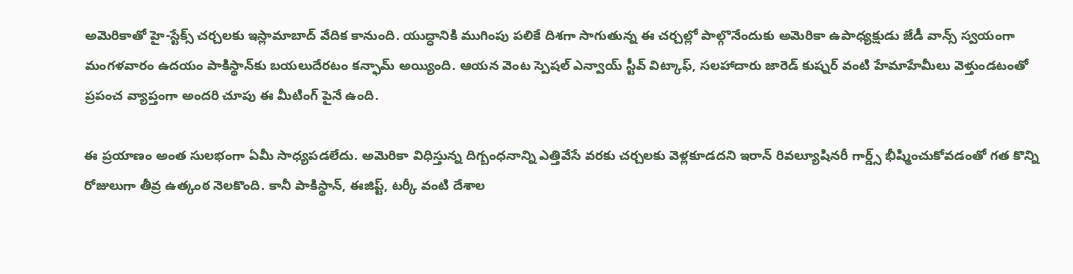అమెరికాతో హై-స్టేక్స్ చర్చలకు ఇస్లామాబాద్ వేదిక కానుంది. యుద్ధానికి ముగింపు పలికే దిశగా సాగుతున్న ఈ చర్చల్లో పాల్గొనేందుకు అమెరికా ఉపాధ్యక్షుడు జేడీ వాన్స్ స్వయంగా మంగళవారం ఉదయం పాకిస్థాన్‌కు బయలుదేరటం కన్ఫామ్ అయ్యింది. ఆయన వెంట స్పెషల్ ఎన్వాయ్ స్టీవ్ విట్కాఫ్, సలహాదారు జారెడ్ కుష్నర్ వంటి హేమాహేమీలు వెళ్తుండటంతో ప్రపంచ వ్యాప్తంగా అందరి చూపు ఈ మీటింగ్ పైనే ఉంది.

ఈ ప్రయాణం అంత సులభంగా ఏమీ సాధ్యపడలేదు. అమెరికా విధిస్తున్న దిగ్బంధనాన్ని ఎత్తివేసే వరకు చర్చలకు వెళ్లకూడదని ఇరాన్ రివల్యూషినరీ గార్డ్స్ భీష్మించుకోవడంతో గత కొన్ని రోజులుగా తీవ్ర ఉత్కంఠ నెలకొంది. కానీ పాకిస్థాన్, ఈజిప్ట్, టర్కీ వంటి దేశాల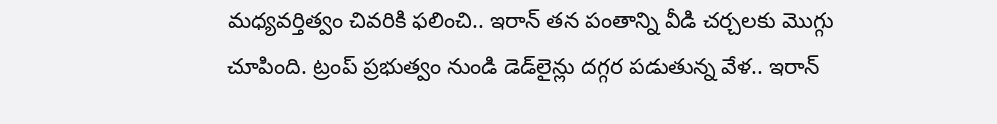మధ్యవర్తిత్వం చివరికి ఫలించి.. ఇరాన్ తన పంతాన్ని వీడి చర్చలకు మొగ్గు చూపింది. ట్రంప్ ప్రభుత్వం నుండి డెడ్‌లైన్లు దగ్గర పడుతున్న వేళ.. ఇరాన్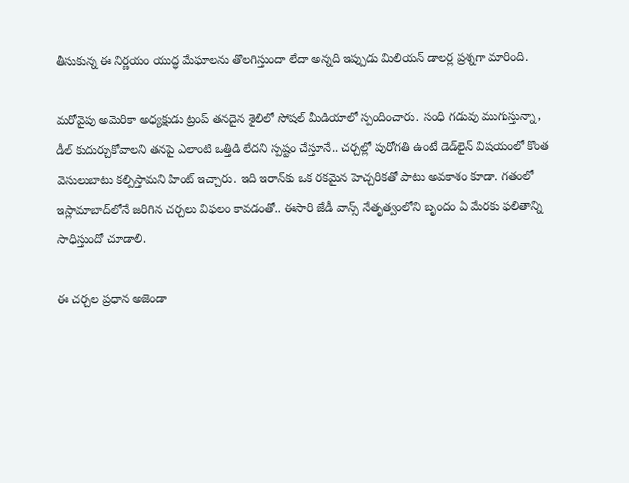తీసుకున్న ఈ నిర్ణయం యుద్ధ మేఘాలను తొలగిస్తుందా లేదా అన్నది ఇప్పుడు మిలియన్ డాలర్ల ప్రశ్నగా మారింది.

మరోవైపు అమెరికా అధ్యక్షుడు ట్రంప్ తనదైన శైలిలో సోషల్ మీడియాలో స్పందించారు. సంధి గడువు ముగుస్తున్నా, డీల్ కుదుర్చుకోవాలని తనపై ఎలాంటి ఒత్తిడి లేదని స్పష్టం చేస్తూనే.. చర్చల్లో పురోగతి ఉంటే డెడ్‌లైన్ విషయంలో కొంత వెసులుబాటు కల్పిస్తామని హింట్ ఇచ్చారు. ఇది ఇరాన్‌కు ఒక రకమైన హెచ్చరికతో పాటు అవకాశం కూడా. గతంలో ఇస్లామాబాద్‌లోనే జరిగిన చర్చలు విఫలం కావడంతో.. ఈసారి జేడీ వాన్స్ నేతృత్వంలోని బృందం ఏ మేరకు ఫలితాన్ని సాధిస్తుందో చూడాలి.

ఈ చర్చల ప్రధాన అజెండా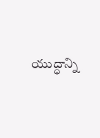యుద్ధాన్ని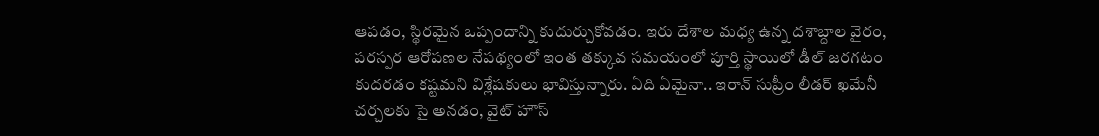ఆపడం, స్థిరమైన ఒప్పందాన్ని కుదుర్చుకోవడం. ఇరు దేశాల మధ్య ఉన్న దశాబ్దాల వైరం, పరస్పర ఆరోపణల నేపథ్యంలో ఇంత తక్కువ సమయంలో పూర్తి స్థాయిలో డీల్ జరగటం కుదరడం కష్టమని విశ్లేషకులు భావిస్తున్నారు. ఏది ఏమైనా.. ఇరాన్ సుప్రీం లీడర్ ఖమేనీ చర్చలకు సై అనడం, వైట్ హౌస్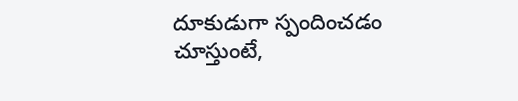దూకుడుగా స్పందించడం చూస్తుంటే,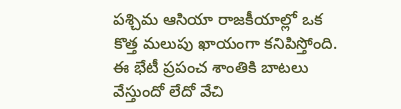పశ్చిమ ఆసియా రాజకీయాల్లో ఒక కొత్త మలుపు ఖాయంగా కనిపిస్తోంది. ఈ భేటీ ప్రపంచ శాంతికి బాటలు వేస్తుందో లేదో వేచి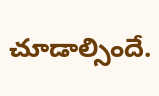చూడాల్సిందే.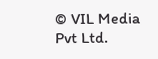© VIL Media Pvt Ltd.